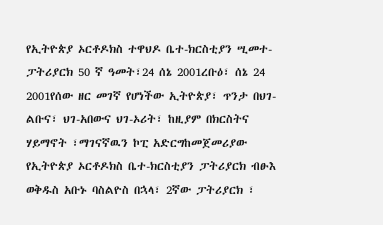የኢትዮጵያ ኦርቶዶክስ ተዋህዶ ቤተ-ክርስቲያን ሢመተ-ፓትሪያርክ 50 ኛ ዓመት፣24 ሰኔ 2001ረቡዕ፣ ሰኔ 24 2001የሰው ዘር መገኛ የሆነችው ኢትዮጵያ፣ ጥንታ በህገ-ልቡና፣ ህገ-አበውና ህገ-ኦሪት፣ ከዚያም በክርስትና ሃይማኖት ፣ማገናኛዉን ኮፒ አድርግከመጀመሪያው የኢትዮጵያ ኦርቶዶክስ ቤተ-ክርስቲያን ፓትሪያርክ ብፁእ ወቅዱስ አቡኑ ባስልዮስ በኋላ፣ 2ኛው ፓትሪያርክ ፣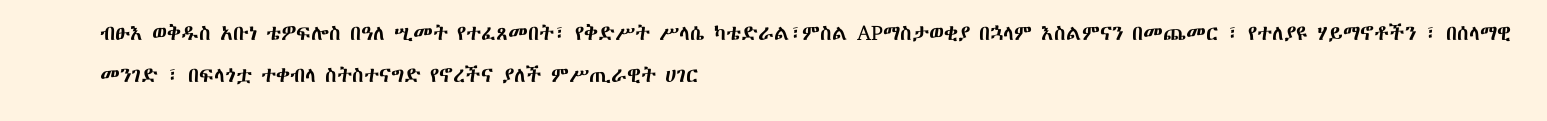ብፁእ ወቅዱስ አቡነ ቴዎፍሎስ በዓለ ሢመት የተፈጸመበት፣ የቅድሥት ሥላሴ ካቴድራል፣ምስል APማስታወቂያ በኋላም እስልምናን በመጨመር ፣ የተለያዩ ሃይማኖቶችን ፣ በሰላማዊ መንገድ ፣ በፍላጎቷ ተቀብላ ስትስተናግድ የኖረችና ያለች ምሥጢራዊት ሀገር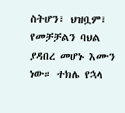ስትሆን፣ ህዝቧም፣ የመቻቻልን ባህል ያዳበረ መሆኑ እሙን ነው። ተክሌ የኋላ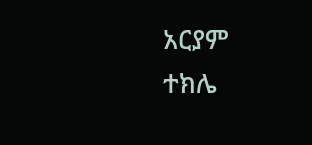አርያም ተክሌ